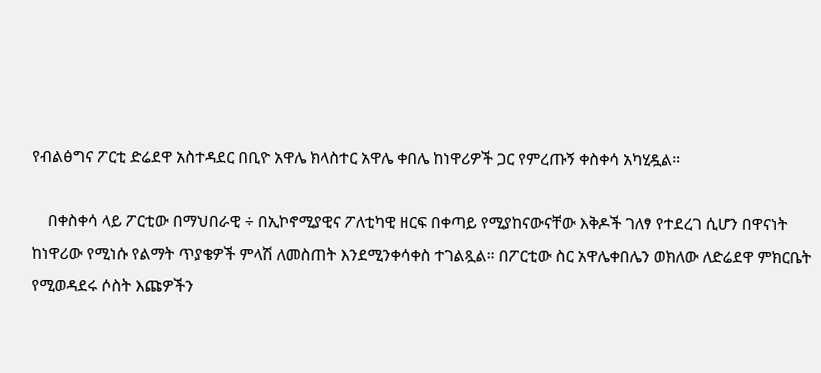የብልፅግና ፖርቲ ድሬደዋ አስተዳደር በቢዮ አዋሌ ክላስተር አዋሌ ቀበሌ ከነዋሪዎች ጋር የምረጡኝ ቀስቀሳ አካሂዷል።

    በቀስቀሳ ላይ ፖርቲው በማህበራዊ ÷ በኢኮኖሚያዊና ፖለቲካዊ ዘርፍ በቀጣይ የሚያከናውናቸው እቅዶች ገለፃ የተደረገ ሲሆን በዋናነት ከነዋሪው የሚነሱ የልማት ጥያቄዎች ምላሽ ለመስጠት እንደሚንቀሳቀስ ተገልጿል። በፖርቲው ስር አዋሌቀበሌን ወክለው ለድሬደዋ ምክርቤት የሚወዳደሩ ሶስት እጩዎችን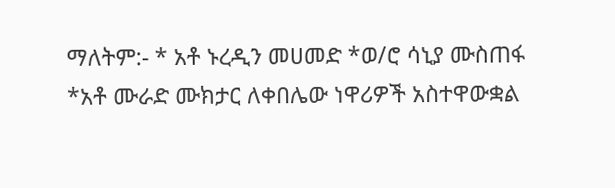ማለትም:- * አቶ ኑረዲን መሀመድ *ወ/ሮ ሳኒያ ሙስጠፋ *አቶ ሙራድ ሙክታር ለቀበሌው ነዋሪዎች አስተዋውቋል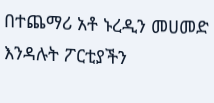በተጨማሪ አቶ ኑረዲን መሀመድ እንዳሉት ፖርቲያችን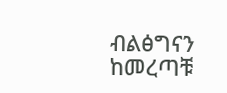ብልፅግናን ከመረጣቹ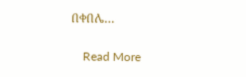በቀበሌ…

    Read More